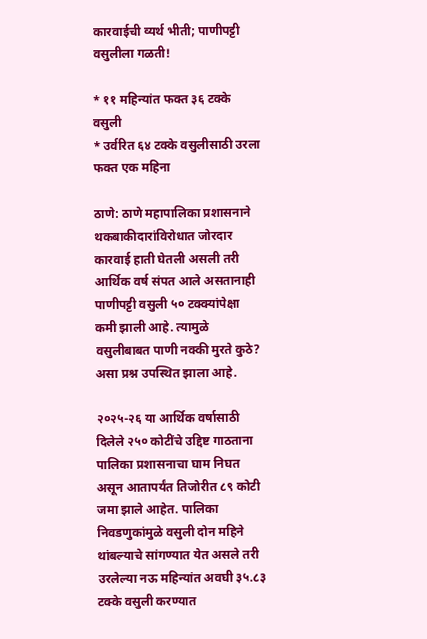कारवाईची व्यर्थ भीती; पाणीपट्टी वसुलीला गळती!

* ११ महिन्यांत फक्त ३६ टक्के वसुली
* उर्वरित ६४ टक्के वसुलीसाठी उरला फक्त एक महिना

ठाणे: ठाणे महापालिका प्रशासनाने थकबाकीदारांविरोधात जोरदार कारवाई हाती घेतली असली तरी आर्थिक वर्ष संपत आले असतानाही पाणीपट्टी वसुली ५० टक्क्यांपेक्षा कमी झाली आहे. त्यामुळे वसुलीबाबत पाणी नक्की मुरते कुठे? असा प्रश्न उपस्थित झाला आहे.

२०२५-२६ या आर्थिक वर्षासाठी दिलेले २५० कोटींचे उद्दिष्ट गाठताना पालिका प्रशासनाचा घाम निघत असून आतापर्यंत तिजोरीत ८९ कोटी जमा झाले आहेत. पालिका निवडणुकांमुळे वसुली दोन महिने थांबल्याचे सांगण्यात येत असले तरी उरलेल्या नऊ महिन्यांत अवघी ३५.८३ टक्के वसुली करण्यात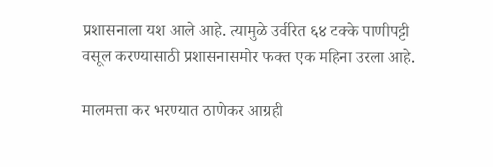प्रशासनाला यश आले आहे. त्यामुळे उर्वरित ६४ टक्के पाणीपट्टी वसूल करण्यासाठी प्रशासनासमोर फक्त एक महिना उरला आहे.

मालमत्ता कर भरण्यात ठाणेकर आग्रही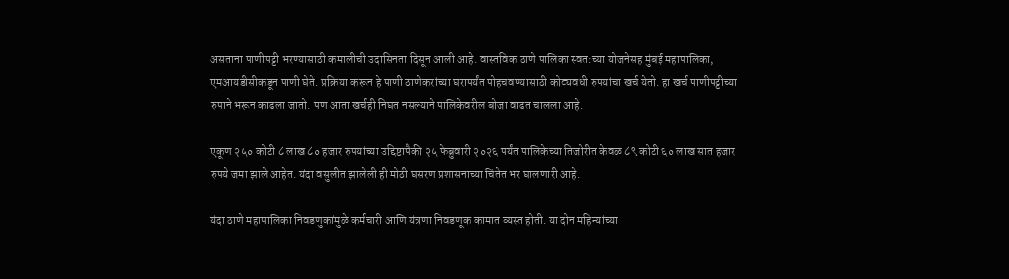असताना पाणीपट्टी भरण्यासाठी कमालीची उदासिनता दिसून आली आहे. वास्तविक ठाणे पालिका स्वत:च्या योजनेसह मुंबई महापालिका, एमआयडीसीकडून पाणी घेते. प्रक्रिया करून हे पाणी ठाणेकरांच्या घरापर्यंत पोहचवण्यासाठी कोट्यवधी रुपयांचा खर्च येतो. हा खर्च पाणीपट्टीच्या रुपाने भरून काढला जातो. पण आता खर्चही निघत नसल्याने पालिकेवरील बोजा वाढत चालला आहे.

एकूण २५० कोटी ८ लाख ८० हजार रुपयांच्या उद्दिष्टापैकी २५ फेब्रुवारी २०२६ पर्यंत पालिकेच्या तिजोरीत केवळ ८९ कोटी ६० लाख सात हजार रुपये जमा झाले आहेत. यंदा वसुलीत झालेली ही मोठी घसरण प्रशासनाच्या चिंतेत भर घालणारी आहे.

यंदा ठाणे महापालिका निवडणुकांमुळे कर्मचारी आणि यंत्रणा निवडणूक कामात व्यस्त होती. या दोन महिन्यांच्या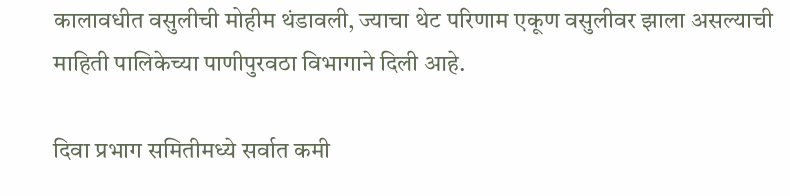कालावधीत वसुलीची मोहीम थंडावली, ज्याचा थेट परिणाम एकूण वसुलीवर झाला असल्याची माहिती पालिकेच्या पाणीपुरवठा विभागाने दिली आहे.

दिवा प्रभाग समितीमध्ये सर्वात कमी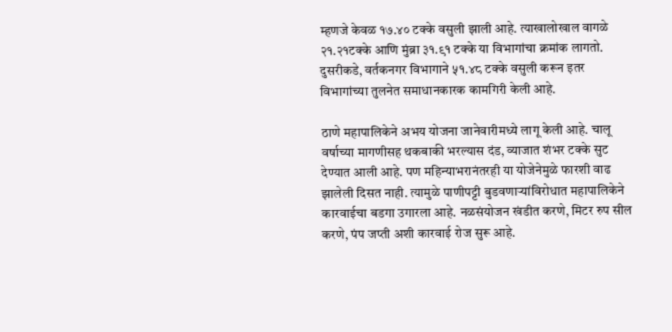म्हणजे केवळ १७.४० टक्के वसुली झाली आहे. त्याखालोखाल वागळे २१.२१टक्के आणि मुंब्रा ३१.९१ टक्के या विभागांचा क्रमांक लागतो. दुसरीकडे, वर्तकनगर विभागाने ५१.४८ टक्के वसुली करून इतर विभागांच्या तुलनेत समाधानकारक कामगिरी केली आहे.

ठाणे महापालिकेने अभय योजना जानेवारीमध्ये लागू केली आहे. चालू वर्षाच्या मागणीसह थकबाकी भरल्यास दंड, व्याजात शंभर टक्के सुट देण्यात आली आहे. पण महिन्याभरानंतरही या योजेनेमुळे फारशी वाढ झालेली दिसत नाही. त्यामुळे पाणीपट्टी बुडवणार्‍यांविरोधात महापालिकेने कारवाईचा बडगा उगारला आहे. नळसंयोजन खंडीत करणे, मिटर रुप सील करणे, पंप जप्ती अशी कारवाई रोज सुरू आहे.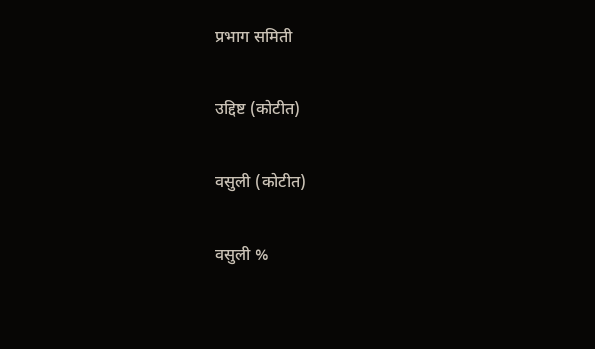प्रभाग समिती

उद्दिष्ट (कोटीत)

वसुली (कोटीत)

वसुली %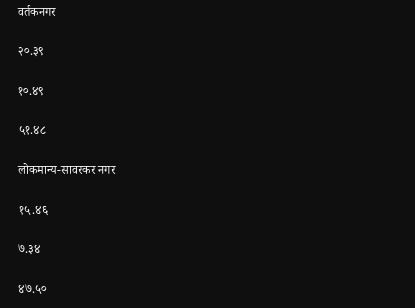वर्तकनगर

२०.३९

१०.४९

५१.४८

लोकमान्य-सावरकर नगर

१५.४६

७.३४

४७.५०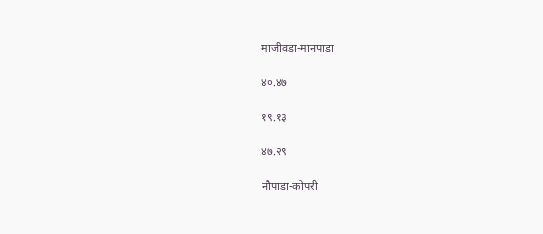माजीवडा-मानपाडा

४०.४७

१९.१३

४७.२९

नौपाडा-कोपरी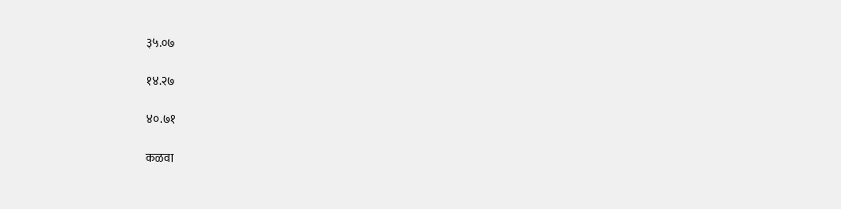३५.०७

१४.२७

४०.७१

कळवा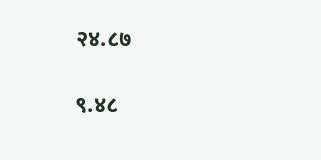२४.८७

९.४८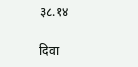३८.१४

दिवा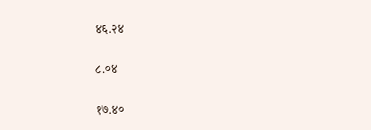४६.२४

८.०४

१७.४०